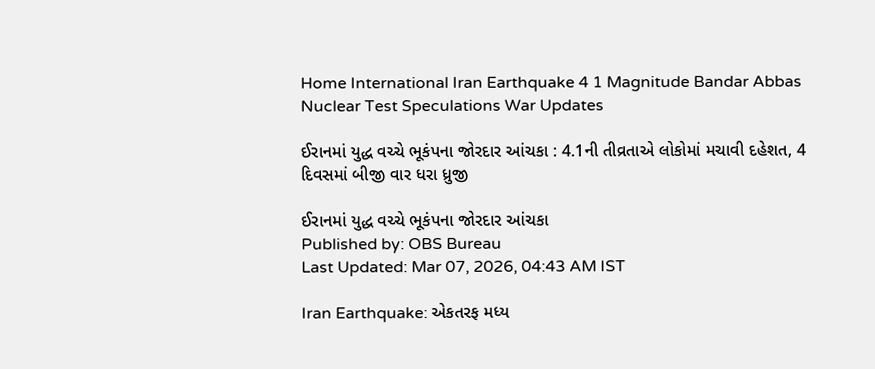Home International Iran Earthquake 4 1 Magnitude Bandar Abbas Nuclear Test Speculations War Updates

ઈરાનમાં યુદ્ધ વચ્ચે ભૂકંપના જોરદાર આંચકા : 4.1ની તીવ્રતાએ લોકોમાં મચાવી દહેશત, 4 દિવસમાં બીજી વાર ધરા ધ્રુજી

ઈરાનમાં યુદ્ધ વચ્ચે ભૂકંપના જોરદાર આંચકા
Published by: OBS Bureau
Last Updated: Mar 07, 2026, 04:43 AM IST

Iran Earthquake: એકતરફ મધ્ય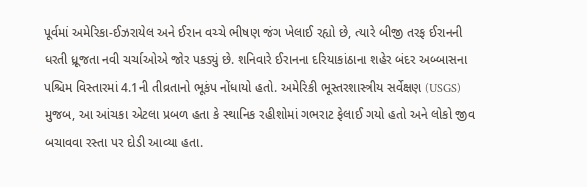પૂર્વમાં અમેરિકા-ઈઝરાયેલ અને ઈરાન વચ્ચે ભીષણ જંગ ખેલાઈ રહ્યો છે, ત્યારે બીજી તરફ ઈરાનની ધરતી ધ્રૂજતા નવી ચર્ચાઓએ જોર પકડ્યું છે. શનિવારે ઈરાનના દરિયાકાંઠાના શહેર બંદર અબ્બાસના પશ્ચિમ વિસ્તારમાં 4.1ની તીવ્રતાનો ભૂકંપ નોંધાયો હતો. અમેરિકી ભૂસ્તરશાસ્ત્રીય સર્વેક્ષણ (USGS) મુજબ, આ આંચકા એટલા પ્રબળ હતા કે સ્થાનિક રહીશોમાં ગભરાટ ફેલાઈ ગયો હતો અને લોકો જીવ બચાવવા રસ્તા પર દોડી આવ્યા હતા.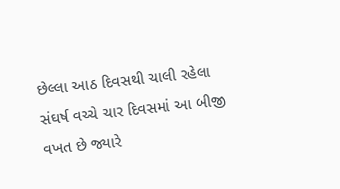છેલ્લા આઠ દિવસથી ચાલી રહેલા સંઘર્ષ વચ્ચે ચાર દિવસમાં આ બીજી વખત છે જ્યારે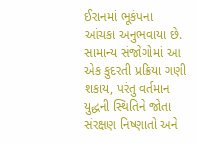ઈરાનમાં ભૂકંપના આંચકા અનુભવાયા છે. સામાન્ય સંજોગોમાં આ એક કુદરતી પ્રક્રિયા ગણી શકાય, પરંતુ વર્તમાન યુદ્ધની સ્થિતિને જોતા સંરક્ષણ નિષ્ણાતો અને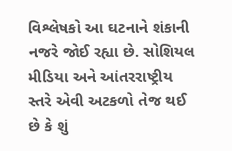વિશ્લેષકો આ ઘટનાને શંકાની નજરે જોઈ રહ્યા છે. સોશિયલ મીડિયા અને આંતરરાષ્ટ્રીય સ્તરે એવી અટકળો તેજ થઈ છે કે શું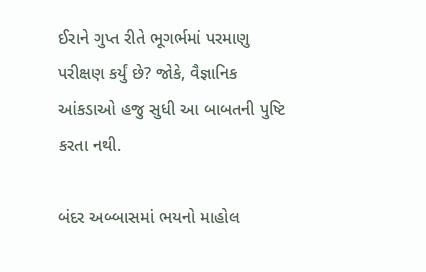ઈરાને ગુપ્ત રીતે ભૂગર્ભમાં પરમાણુ પરીક્ષણ કર્યું છે? જોકે, વૈજ્ઞાનિક આંકડાઓ હજુ સુધી આ બાબતની પુષ્ટિ કરતા નથી.

બંદર અબ્બાસમાં ભયનો માહોલ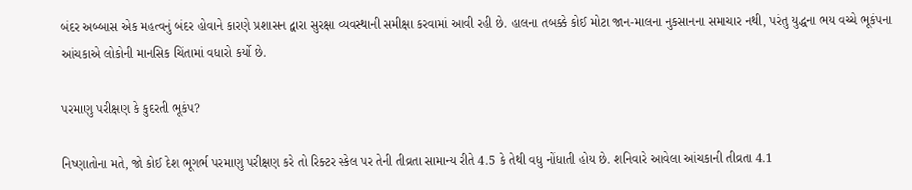બંદર અબ્બાસ એક મહત્વનું બંદર હોવાને કારણે પ્રશાસન દ્વારા સુરક્ષા વ્યવસ્થાની સમીક્ષા કરવામાં આવી રહી છે. હાલના તબક્કે કોઈ મોટા જાન-માલના નુકસાનના સમાચાર નથી, પરંતુ યુદ્ધના ભય વચ્ચે ભૂકંપના આંચકાએ લોકોની માનસિક ચિંતામાં વધારો કર્યો છે.

પરમાણુ પરીક્ષણ કે કુદરતી ભૂકંપ?

નિષ્ણાતોના મતે, જો કોઈ દેશ ભૂગર્ભ પરમાણુ પરીક્ષણ કરે તો રિક્ટર સ્કેલ પર તેની તીવ્રતા સામાન્ય રીતે 4.5 કે તેથી વધુ નોંધાતી હોય છે. શનિવારે આવેલા આંચકાની તીવ્રતા 4.1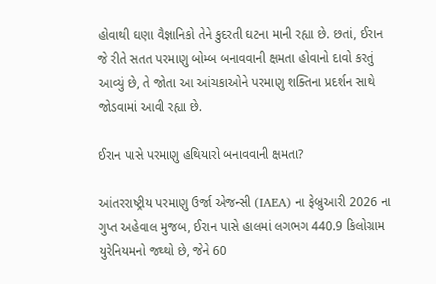હોવાથી ઘણા વૈજ્ઞાનિકો તેને કુદરતી ઘટના માની રહ્યા છે. છતાં, ઈરાન જે રીતે સતત પરમાણુ બોમ્બ બનાવવાની ક્ષમતા હોવાનો દાવો કરતું આવ્યું છે, તે જોતા આ આંચકાઓને પરમાણુ શક્તિના પ્રદર્શન સાથે જોડવામાં આવી રહ્યા છે.

ઈરાન પાસે પરમાણુ હથિયારો બનાવવાની ક્ષમતા?

આંતરરાષ્ટ્રીય પરમાણુ ઉર્જા એજન્સી (IAEA) ના ફેબ્રુઆરી 2026 ના ગુપ્ત અહેવાલ મુજબ, ઈરાન પાસે હાલમાં લગભગ 440.9 કિલોગ્રામ યુરેનિયમનો જથ્થો છે, જેને 60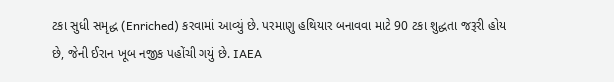ટકા સુધી સમૃદ્ધ (Enriched) કરવામાં આવ્યું છે. પરમાણુ હથિયાર બનાવવા માટે 90 ટકા શુદ્ધતા જરૂરી હોય છે, જેની ઈરાન ખૂબ નજીક પહોંચી ગયું છે. IAEA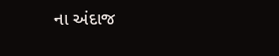ના અંદાજ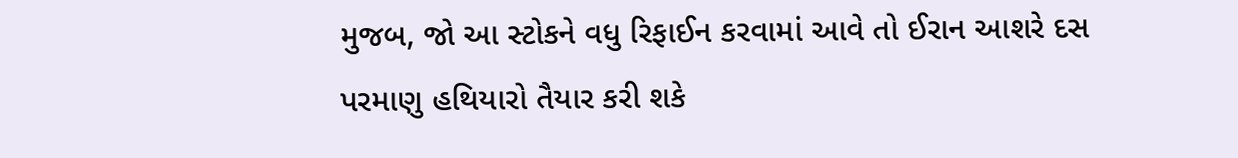મુજબ, જો આ સ્ટોકને વધુ રિફાઈન કરવામાં આવે તો ઈરાન આશરે દસ પરમાણુ હથિયારો તૈયાર કરી શકે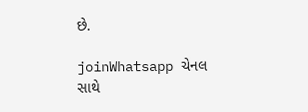છે.

joinWhatsapp ચેનલ સાથે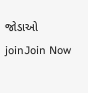જોડાઓ
joinJoin Now